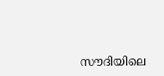സൗദിയിലെ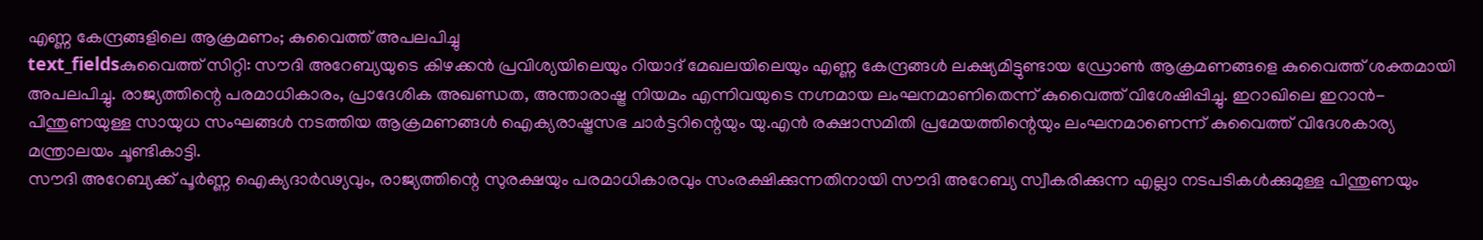എണ്ണ കേന്ദ്രങ്ങളിലെ ആക്രമണം; കുവൈത്ത് അപലപിച്ചു
text_fieldsകുവൈത്ത് സിറ്റി: സൗദി അറേബ്യയുടെ കിഴക്കൻ പ്രവിശ്യയിലെയും റിയാദ് മേഖലയിലെയും എണ്ണ കേന്ദ്രങ്ങൾ ലക്ഷ്യമിട്ടുണ്ടായ ഡ്രോൺ ആക്രമണങ്ങളെ കുവൈത്ത് ശക്തമായി അപലപിച്ചു. രാജ്യത്തിന്റെ പരമാധികാരം, പ്രാദേശിക അഖണ്ഡത, അന്താരാഷ്ട്ര നിയമം എന്നിവയുടെ നഗ്നമായ ലംഘനമാണിതെന്ന് കുവൈത്ത് വിശേഷിപ്പിച്ചു. ഇറാഖിലെ ഇറാൻ-പിന്തുണയുള്ള സായുധ സംഘങ്ങൾ നടത്തിയ ആക്രമണങ്ങൾ ഐക്യരാഷ്ട്രസഭ ചാർട്ടറിന്റെയും യു.എൻ രക്ഷാസമിതി പ്രമേയത്തിന്റെയും ലംഘനമാണെന്ന് കുവൈത്ത് വിദേശകാര്യ മന്ത്രാലയം ചൂണ്ടികാട്ടി.
സൗദി അറേബ്യക്ക് പൂർണ്ണ ഐക്യദാർഢ്യവും, രാജ്യത്തിന്റെ സുരക്ഷയും പരമാധികാരവും സംരക്ഷിക്കുന്നതിനായി സൗദി അറേബ്യ സ്വീകരിക്കുന്ന എല്ലാ നടപടികൾക്കുമുള്ള പിന്തുണയും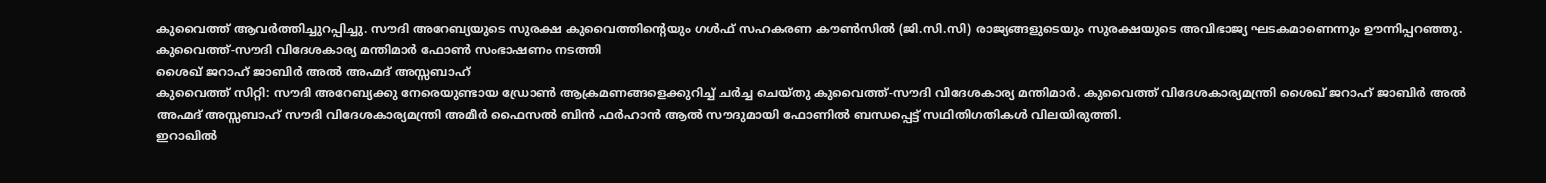കുവൈത്ത് ആവർത്തിച്ചുറപ്പിച്ചു. സൗദി അറേബ്യയുടെ സുരക്ഷ കുവൈത്തിന്റെയും ഗൾഫ് സഹകരണ കൗൺസിൽ (ജി.സി.സി) രാജ്യങ്ങളുടെയും സുരക്ഷയുടെ അവിഭാജ്യ ഘടകമാണെന്നും ഊന്നിപ്പറഞ്ഞു.
കുവൈത്ത്-സൗദി വിദേശകാര്യ മന്തിമാർ ഫോൺ സംഭാഷണം നടത്തി
ശൈഖ് ജറാഹ് ജാബിർ അൽ അഹ്മദ് അസ്സബാഹ്
കുവൈത്ത് സിറ്റി: സൗദി അറേബ്യക്കു നേരെയുണ്ടായ ഡ്രോൺ ആക്രമണങ്ങളെക്കുറിച്ച് ചർച്ച ചെയ്തു കുവൈത്ത്-സൗദി വിദേശകാര്യ മന്തിമാർ. കുവൈത്ത് വിദേശകാര്യമന്ത്രി ശൈഖ് ജറാഹ് ജാബിർ അൽ അഹ്മദ് അസ്സബാഹ് സൗദി വിദേശകാര്യമന്ത്രി അമീർ ഫൈസൽ ബിൻ ഫർഹാൻ ആൽ സൗദുമായി ഫോണിൽ ബന്ധപ്പെട്ട് സഥിതിഗതികൾ വിലയിരുത്തി.
ഇറാഖിൽ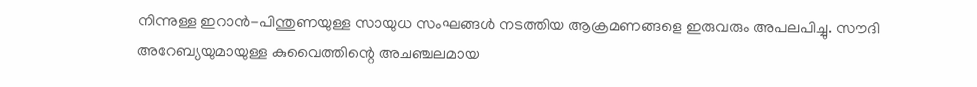നിന്നുള്ള ഇറാൻ-പിന്തുണയുള്ള സായുധ സംഘങ്ങൾ നടത്തിയ ആക്രമണങ്ങളെ ഇരുവരും അപലപിച്ചു. സൗദി അറേബ്യയുമായുള്ള കുവൈത്തിന്റെ അചഞ്ചലമായ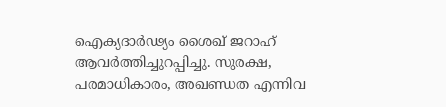ഐക്യദാർഢ്യം ശൈഖ് ജറാഹ് ആവർത്തിച്ചുറപ്പിച്ചു. സുരക്ഷ, പരമാധികാരം, അഖണ്ഡത എന്നിവ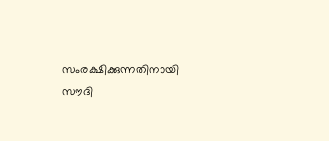സംരക്ഷിക്കുന്നതിനായി സൗദി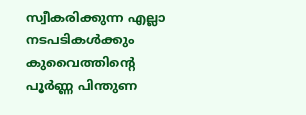സ്വീകരിക്കുന്ന എല്ലാ നടപടികൾക്കും കുവൈത്തിന്റെ പൂർണ്ണ പിന്തുണ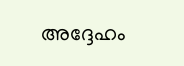അദ്ദേഹം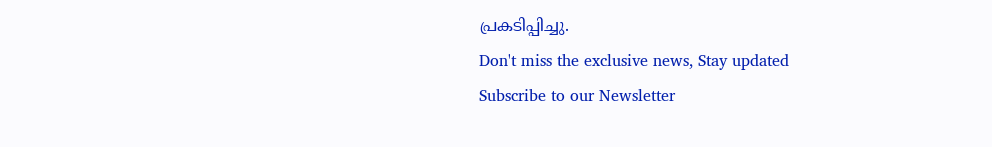പ്രകടിപ്പിച്ചു.
Don't miss the exclusive news, Stay updated
Subscribe to our Newsletter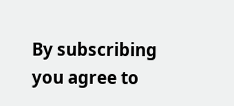By subscribing you agree to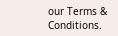our Terms & Conditions.